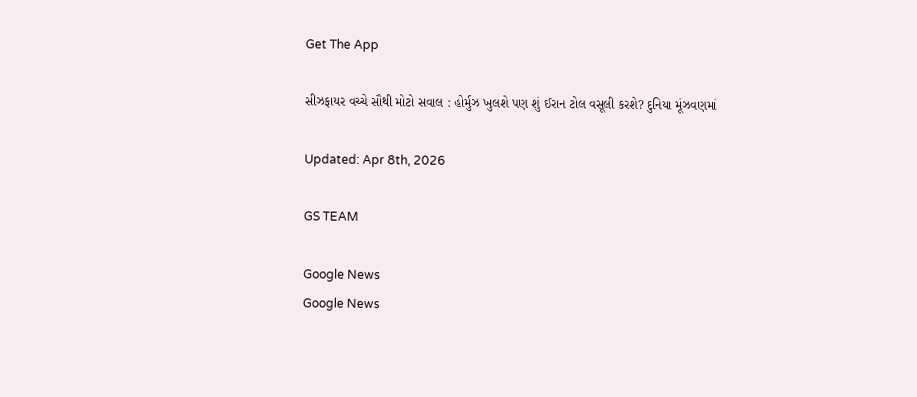Get The App

સીઝફાયર વચ્ચે સૌથી મોટો સવાલ : હોર્મુઝ ખુલશે પણ શું ઈરાન ટોલ વસૂલી કરશે? દુનિયા મૂંઝવણમાં

Updated: Apr 8th, 2026

GS TEAM

Google News
Google News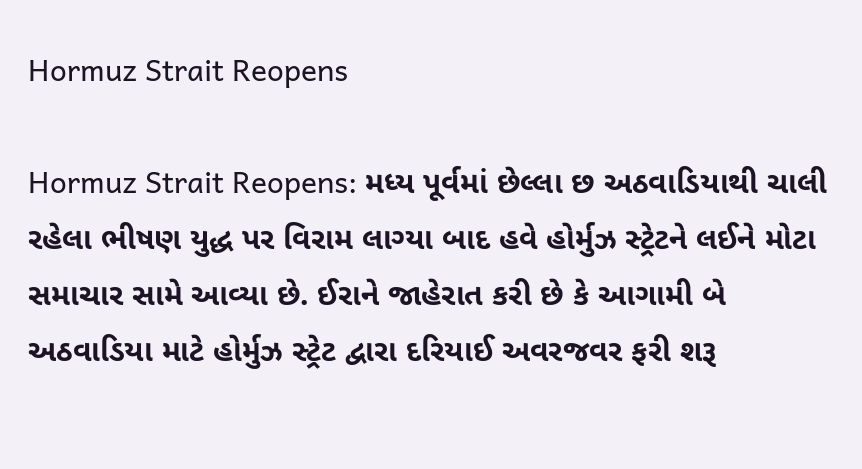Hormuz Strait Reopens

Hormuz Strait Reopens: મધ્ય પૂર્વમાં છેલ્લા છ અઠવાડિયાથી ચાલી રહેલા ભીષણ યુદ્ધ પર વિરામ લાગ્યા બાદ હવે હોર્મુઝ સ્ટ્રેટને લઈને મોટા સમાચાર સામે આવ્યા છે. ઈરાને જાહેરાત કરી છે કે આગામી બે અઠવાડિયા માટે હોર્મુઝ સ્ટ્રેટ દ્વારા દરિયાઈ અવરજવર ફરી શરૂ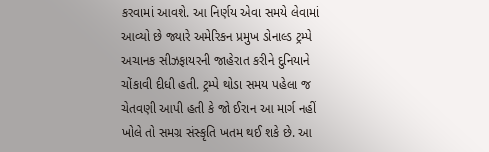કરવામાં આવશે. આ નિર્ણય એવા સમયે લેવામાં આવ્યો છે જ્યારે અમેરિકન પ્રમુખ ડોનાલ્ડ ટ્રમ્પે અચાનક સીઝફાયરની જાહેરાત કરીને દુનિયાને ચોંકાવી દીધી હતી. ટ્રમ્પે થોડા સમય પહેલા જ ચેતવણી આપી હતી કે જો ઈરાન આ માર્ગ નહીં ખોલે તો સમગ્ર સંસ્કૃતિ ખતમ થઈ શકે છે. આ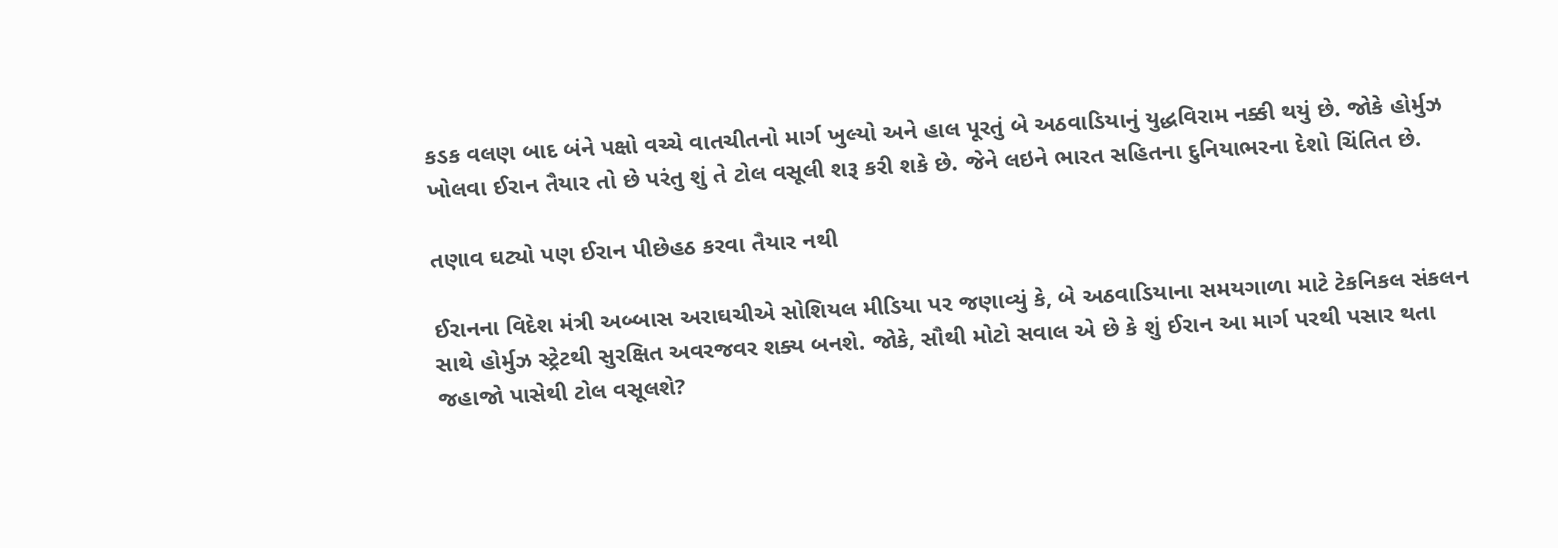કડક વલણ બાદ બંને પક્ષો વચ્ચે વાતચીતનો માર્ગ ખુલ્યો અને હાલ પૂરતું બે અઠવાડિયાનું યુદ્ધવિરામ નક્કી થયું છે. જોકે હોર્મુઝ ખોલવા ઈરાન તૈયાર તો છે પરંતુ શું તે ટોલ વસૂલી શરૂ કરી શકે છે. જેને લઇને ભારત સહિતના દુનિયાભરના દેશો ચિંતિત છે.

તણાવ ઘટ્યો પણ ઈરાન પીછેહઠ કરવા તૈયાર નથી

ઈરાનના વિદેશ મંત્રી અબ્બાસ અરાઘચીએ સોશિયલ મીડિયા પર જણાવ્યું કે, બે અઠવાડિયાના સમયગાળા માટે ટેકનિકલ સંકલન સાથે હોર્મુઝ સ્ટ્રેટથી સુરક્ષિત અવરજવર શક્ય બનશે. જોકે, સૌથી મોટો સવાલ એ છે કે શું ઈરાન આ માર્ગ પરથી પસાર થતા જહાજો પાસેથી ટોલ વસૂલશે?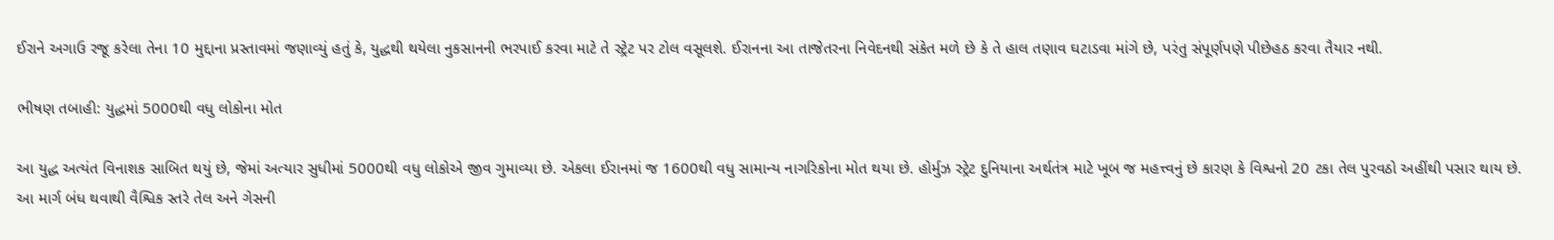ઈરાને અગાઉ રજૂ કરેલા તેના 10 મુદ્દાના પ્રસ્તાવમાં જણાવ્યું હતું કે, યુદ્ધથી થયેલા નુકસાનની ભરપાઈ કરવા માટે તે સ્ટ્રેટ પર ટોલ વસૂલશે. ઈરાનના આ તાજેતરના નિવેદનથી સંકેત મળે છે કે તે હાલ તણાવ ઘટાડવા માંગે છે, પરંતુ સંપૂર્ણપણે પીછેહઠ કરવા તૈયાર નથી.

ભીષણ તબાહી: યુદ્ધમાં 5000થી વધુ લોકોના મોત

આ યુદ્ધ અત્યંત વિનાશક સાબિત થયું છે, જેમાં અત્યાર સુધીમાં 5000થી વધુ લોકોએ જીવ ગુમાવ્યા છે. એકલા ઈરાનમાં જ 1600થી વધુ સામાન્ય નાગરિકોના મોત થયા છે. હોર્મુઝ સ્ટ્રેટ દુનિયાના અર્થતંત્ર માટે ખૂબ જ મહત્ત્વનું છે કારણ કે વિશ્વનો 20 ટકા તેલ પુરવઠો અહીંથી પસાર થાય છે. આ માર્ગ બંધ થવાથી વૈશ્વિક સ્તરે તેલ અને ગેસની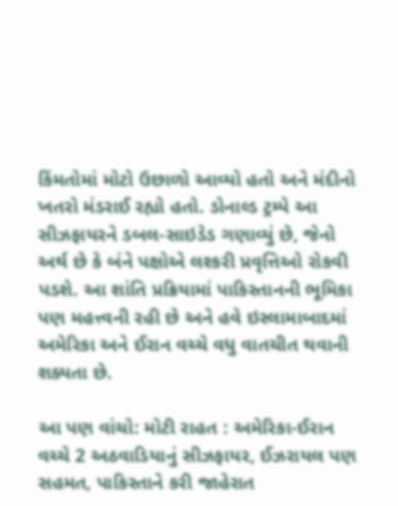કિંમતોમાં મોટો ઉછાળો આવ્યો હતો અને મંદીનો ખતરો મંડરાઈ રહ્યો હતો. ડોનાલ્ડ ટ્રમ્પે આ સીઝફાયરને ડબલ-સાઇડેડ ગણાવ્યું છે, જેનો અર્થ છે કે બંને પક્ષોએ લશ્કરી પ્રવૃત્તિઓ રોકવી પડશે. આ શાંતિ પ્રક્રિયામાં પાકિસ્તાનની ભૂમિકા પણ મહત્ત્વની રહી છે અને હવે ઇસ્લામાબાદમાં અમેરિકા અને ઈરાન વચ્ચે વધુ વાતચીત થવાની શક્યતા છે.

આ પણ વાંચો: મોટી રાહત : અમેરિકા-ઈરાન વચ્ચે 2 અઠવાડિયાનું સીઝફાયર, ઈઝરાયલ પણ સહમત, પાકિસ્તાને કરી જાહેરાત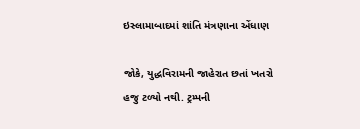ઇસ્લામાબાદમાં શાંતિ મંત્રણાના એંધાણ

જોકે, યુદ્ધવિરામની જાહેરાત છતાં ખતરો હજુ ટળ્યો નથી. ટ્રમ્પની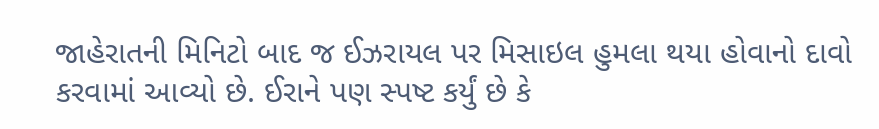જાહેરાતની મિનિટો બાદ જ ઈઝરાયલ પર મિસાઇલ હુમલા થયા હોવાનો દાવો કરવામાં આવ્યો છે. ઈરાને પણ સ્પષ્ટ કર્યું છે કે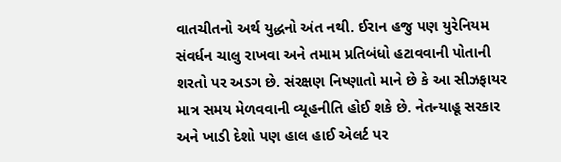વાતચીતનો અર્થ યુદ્ધનો અંત નથી. ઈરાન હજુ પણ યુરેનિયમ સંવર્ધન ચાલુ રાખવા અને તમામ પ્રતિબંધો હટાવવાની પોતાની શરતો પર અડગ છે. સંરક્ષણ નિષ્ણાતો માને છે કે આ સીઝફાયર માત્ર સમય મેળવવાની વ્યૂહનીતિ હોઈ શકે છે. નેતન્યાહૂ સરકાર અને ખાડી દેશો પણ હાલ હાઈ એલર્ટ પર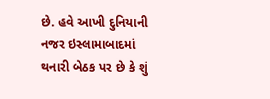છે. હવે આખી દુનિયાની નજર ઇસ્લામાબાદમાં થનારી બેઠક પર છે કે શું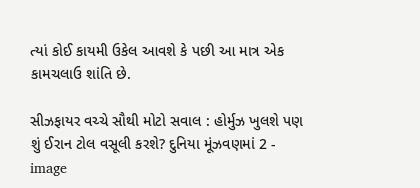ત્યાં કોઈ કાયમી ઉકેલ આવશે કે પછી આ માત્ર એક કામચલાઉ શાંતિ છે.

સીઝફાયર વચ્ચે સૌથી મોટો સવાલ : હોર્મુઝ ખુલશે પણ શું ઈરાન ટોલ વસૂલી કરશે? દુનિયા મૂંઝવણમાં 2 - image